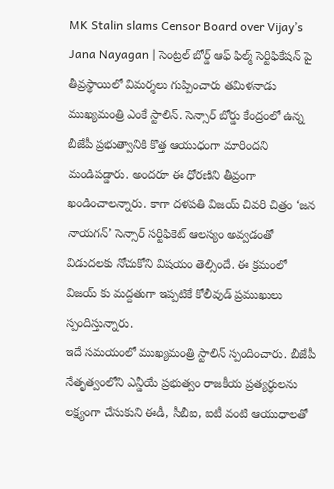MK Stalin slams Censor Board over Vijay’s Jana Nayagan | సెంట్రల్ బోర్డ్ ఆఫ్ ఫిల్మ్ సెర్టిఫికేషన్ పై తీవ్రస్థాయిలో విమర్శలు గుప్పించారు తమిళనాడు ముఖ్యమంత్రి ఎంకే స్టాలిన్. సెన్సార్ బోర్డు కేంద్రంలో ఉన్న బీజేపీ ప్రభుత్వానికి కొత్త ఆయుధంగా మారిందని మండిపడ్డారు. అందరూ ఈ ధోరణిని తీవ్రంగా ఖండించాలన్నారు. కాగా దళపతి విజయ్ చివరి చిత్రం ‘జన నాయగన్’ సెన్సార్ సర్టిఫికెట్ ఆలస్యం అవ్వడంతో విడుదలకు నోచుకోని విషయం తెల్సిందే. ఈ క్రమంలో విజయ్ కు మద్దతుగా ఇప్పటికే కోలీవుడ్ ప్రముఖులు స్పందిస్తున్నారు.
ఇదే సమయంలో ముఖ్యమంత్రి స్టాలిన్ స్పందించారు. బీజేపీ నేతృత్వంలోని ఎన్డీయే ప్రభుత్వం రాజకీయ ప్రత్యర్ధులను లక్ష్యంగా చేసుకుని ఈడీ, సీబీఐ, ఐటీ వంటి ఆయుధాలతో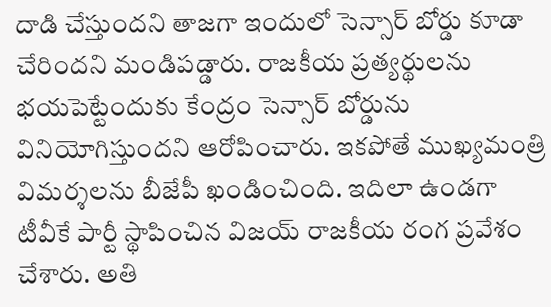దాడి చేస్తుందని తాజగా ఇందులో సెన్సార్ బోర్డు కూడా చేరిందని మండిపడ్డారు. రాజకీయ ప్రత్యర్థులను భయపెట్టేందుకు కేంద్రం సెన్సార్ బోర్డును వినియోగిస్తుందని ఆరోపించారు. ఇకపోతే ముఖ్యమంత్రి విమర్శలను బీజేపీ ఖండించింది. ఇదిలా ఉండగా టీవీకే పార్టీ స్థాపించిన విజయ్ రాజకీయ రంగ ప్రవేశం చేశారు. అతి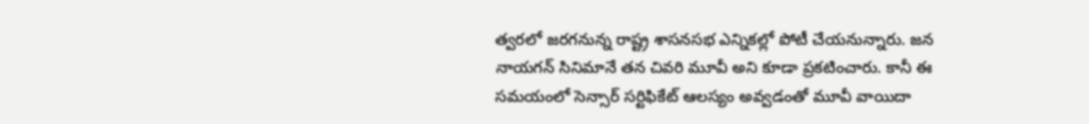త్వరలో జరగనున్న రాష్ట్ర శాసనసభ ఎన్నికల్లో పోటీ చేయనున్నారు. జన నాయగన్ సినిమానే తన చివరి మూవీ అని కూడా ప్రకటించారు. కానీ ఈ సమయంలో సెన్సార్ సర్టిఫికేట్ ఆలస్యం అవ్వడంతో మూవీ వాయిదా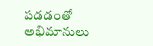పడడంతో అభిమానులు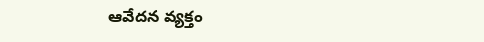ఆవేదన వ్యక్తం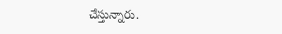చేస్తున్నారు.